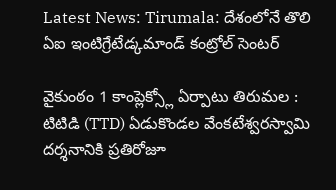Latest News: Tirumala: దేశంలోనే తొలి ఏఐ ఇంటిగ్రేటేడ్కమాండ్ కంట్రోల్ సెంటర్

వైకుంఠం 1 కాంప్లెక్స్లో ఏర్పాటు తిరుమల : టిటిడి (TTD) ఏడుకొండల వేంకటేశ్వరస్వామి దర్శనానికి ప్రతిరోజూ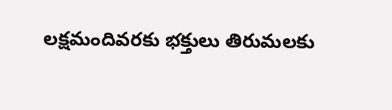లక్షమందివరకు భక్తులు తిరుమలకు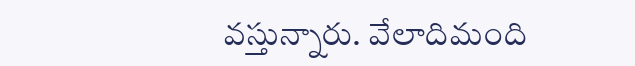వస్తున్నారు. వేలాదిమంది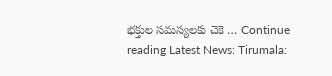భక్తుల సమస్యలకు చెకె … Continue reading Latest News: Tirumala: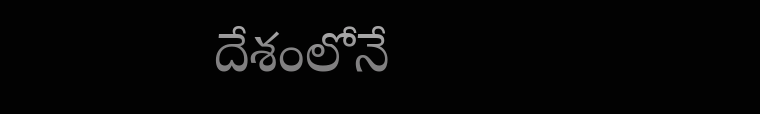దేశంలోనే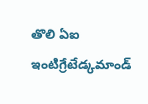తొలి ఏఐ ఇంటిగ్రేటేడ్కమాండ్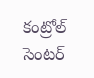కంట్రోల్ సెంటర్